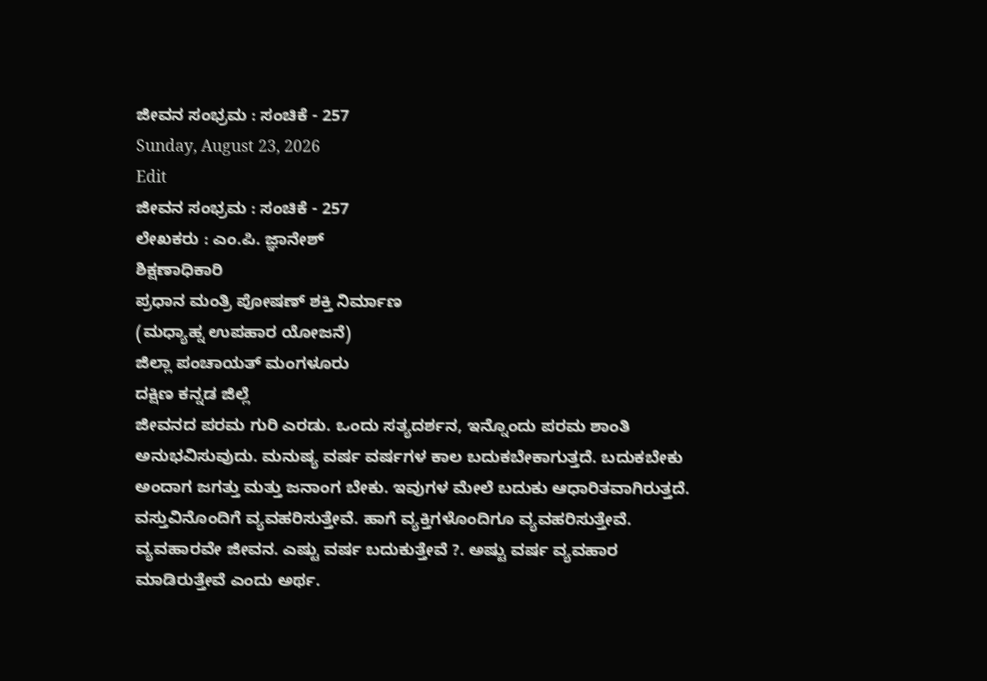ಜೀವನ ಸಂಭ್ರಮ : ಸಂಚಿಕೆ - 257
Sunday, August 23, 2026
Edit
ಜೀವನ ಸಂಭ್ರಮ : ಸಂಚಿಕೆ - 257
ಲೇಖಕರು : ಎಂ.ಪಿ. ಜ್ಞಾನೇಶ್
ಶಿಕ್ಷಣಾಧಿಕಾರಿ
ಪ್ರಧಾನ ಮಂತ್ರಿ ಪೋಷಣ್ ಶಕ್ತಿ ನಿರ್ಮಾಣ
(ಮಧ್ಯಾಹ್ನ ಉಪಹಾರ ಯೋಜನೆ)
ಜಿಲ್ಲಾ ಪಂಚಾಯತ್ ಮಂಗಳೂರು
ದಕ್ಷಿಣ ಕನ್ನಡ ಜಿಲ್ಲೆ
ಜೀವನದ ಪರಮ ಗುರಿ ಎರಡು. ಒಂದು ಸತ್ಯದರ್ಶನ, ಇನ್ನೊಂದು ಪರಮ ಶಾಂತಿ ಅನುಭವಿಸುವುದು. ಮನುಷ್ಯ ವರ್ಷ ವರ್ಷಗಳ ಕಾಲ ಬದುಕಬೇಕಾಗುತ್ತದೆ. ಬದುಕಬೇಕು ಅಂದಾಗ ಜಗತ್ತು ಮತ್ತು ಜನಾಂಗ ಬೇಕು. ಇವುಗಳ ಮೇಲೆ ಬದುಕು ಆಧಾರಿತವಾಗಿರುತ್ತದೆ. ವಸ್ತುವಿನೊಂದಿಗೆ ವ್ಯವಹರಿಸುತ್ತೇವೆ. ಹಾಗೆ ವ್ಯಕ್ತಿಗಳೊಂದಿಗೂ ವ್ಯವಹರಿಸುತ್ತೇವೆ. ವ್ಯವಹಾರವೇ ಜೀವನ. ಎಷ್ಟು ವರ್ಷ ಬದುಕುತ್ತೇವೆ ?. ಅಷ್ಟು ವರ್ಷ ವ್ಯವಹಾರ ಮಾಡಿರುತ್ತೇವೆ ಎಂದು ಅರ್ಥ.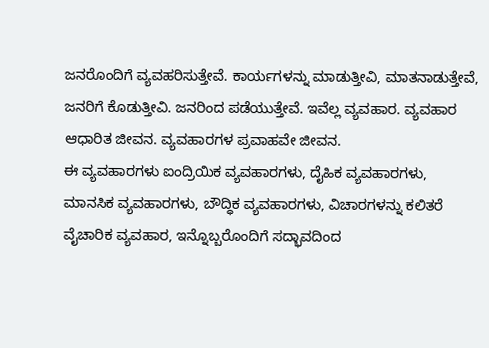ಜನರೊಂದಿಗೆ ವ್ಯವಹರಿಸುತ್ತೇವೆ. ಕಾರ್ಯಗಳನ್ನು ಮಾಡುತ್ತೀವಿ, ಮಾತನಾಡುತ್ತೇವೆ, ಜನರಿಗೆ ಕೊಡುತ್ತೀವಿ. ಜನರಿಂದ ಪಡೆಯುತ್ತೇವೆ. ಇವೆಲ್ಲ ವ್ಯವಹಾರ. ವ್ಯವಹಾರ ಆಧಾರಿತ ಜೀವನ. ವ್ಯವಹಾರಗಳ ಪ್ರವಾಹವೇ ಜೀವನ.
ಈ ವ್ಯವಹಾರಗಳು ಐಂದ್ರಿಯಿಕ ವ್ಯವಹಾರಗಳು, ದೈಹಿಕ ವ್ಯವಹಾರಗಳು, ಮಾನಸಿಕ ವ್ಯವಹಾರಗಳು, ಬೌದ್ಧಿಕ ವ್ಯವಹಾರಗಳು, ವಿಚಾರಗಳನ್ನು ಕಲಿತರೆ ವೈಚಾರಿಕ ವ್ಯವಹಾರ, ಇನ್ನೊಬ್ಬರೊಂದಿಗೆ ಸದ್ಭಾವದಿಂದ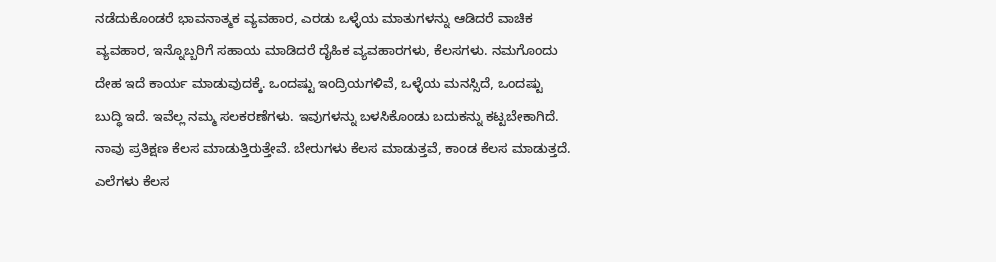ನಡೆದುಕೊಂಡರೆ ಭಾವನಾತ್ಮಕ ವ್ಯವಹಾರ, ಎರಡು ಒಳ್ಳೆಯ ಮಾತುಗಳನ್ನು ಆಡಿದರೆ ವಾಚಿಕ ವ್ಯವಹಾರ, ಇನ್ನೊಬ್ಬರಿಗೆ ಸಹಾಯ ಮಾಡಿದರೆ ದೈಹಿಕ ವ್ಯವಹಾರಗಳು, ಕೆಲಸಗಳು. ನಮಗೊಂದು ದೇಹ ಇದೆ ಕಾರ್ಯ ಮಾಡುವುದಕ್ಕೆ. ಒಂದಷ್ಟು ಇಂದ್ರಿಯಗಳಿವೆ, ಒಳ್ಳೆಯ ಮನಸ್ಸಿದೆ, ಒಂದಷ್ಟು ಬುದ್ಧಿ ಇದೆ. ಇವೆಲ್ಲ ನಮ್ಮ ಸಲಕರಣೆಗಳು. ಇವುಗಳನ್ನು ಬಳಸಿಕೊಂಡು ಬದುಕನ್ನು ಕಟ್ಟಬೇಕಾಗಿದೆ. ನಾವು ಪ್ರತಿಕ್ಷಣ ಕೆಲಸ ಮಾಡುತ್ತಿರುತ್ತೇವೆ. ಬೇರುಗಳು ಕೆಲಸ ಮಾಡುತ್ತವೆ, ಕಾಂಡ ಕೆಲಸ ಮಾಡುತ್ತದೆ. ಎಲೆಗಳು ಕೆಲಸ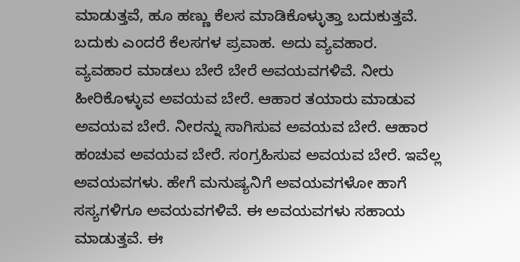ಮಾಡುತ್ತವೆ, ಹೂ ಹಣ್ಣು ಕೆಲಸ ಮಾಡಿಕೊಳ್ಳುತ್ತಾ ಬದುಕುತ್ತವೆ. ಬದುಕು ಎಂದರೆ ಕೆಲಸಗಳ ಪ್ರವಾಹ. ಅದು ವ್ಯವಹಾರ.
ವ್ಯವಹಾರ ಮಾಡಲು ಬೇರೆ ಬೇರೆ ಅವಯವಗಳಿವೆ. ನೀರು ಹೀರಿಕೊಳ್ಳುವ ಅವಯವ ಬೇರೆ. ಆಹಾರ ತಯಾರು ಮಾಡುವ ಅವಯವ ಬೇರೆ. ನೀರನ್ನು ಸಾಗಿಸುವ ಅವಯವ ಬೇರೆ. ಆಹಾರ ಹಂಚುವ ಅವಯವ ಬೇರೆ. ಸಂಗ್ರಹಿಸುವ ಅವಯವ ಬೇರೆ. ಇವೆಲ್ಲ ಅವಯವಗಳು. ಹೇಗೆ ಮನುಷ್ಯನಿಗೆ ಅವಯವಗಳೋ ಹಾಗೆ ಸಸ್ಯಗಳಿಗೂ ಅವಯವಗಳಿವೆ. ಈ ಅವಯವಗಳು ಸಹಾಯ ಮಾಡುತ್ತವೆ. ಈ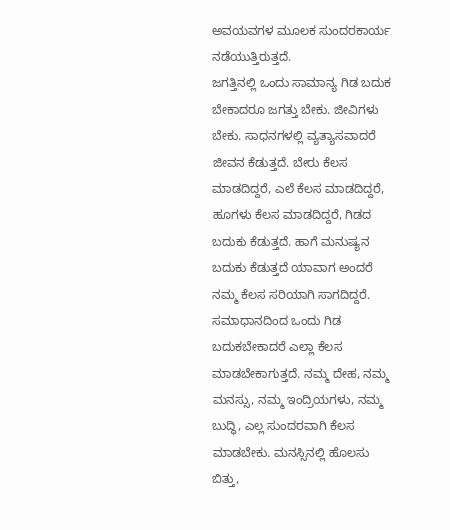ಅವಯವಗಳ ಮೂಲಕ ಸುಂದರಕಾರ್ಯ ನಡೆಯುತ್ತಿರುತ್ತದೆ.
ಜಗತ್ತಿನಲ್ಲಿ ಒಂದು ಸಾಮಾನ್ಯ ಗಿಡ ಬದುಕ ಬೇಕಾದರೂ ಜಗತ್ತು ಬೇಕು. ಜೀವಿಗಳು ಬೇಕು. ಸಾಧನಗಳಲ್ಲಿ ವ್ಯತ್ಯಾಸವಾದರೆ ಜೀವನ ಕೆಡುತ್ತದೆ. ಬೇರು ಕೆಲಸ ಮಾಡದಿದ್ದರೆ, ಎಲೆ ಕೆಲಸ ಮಾಡದಿದ್ದರೆ, ಹೂಗಳು ಕೆಲಸ ಮಾಡದಿದ್ದರೆ, ಗಿಡದ ಬದುಕು ಕೆಡುತ್ತದೆ. ಹಾಗೆ ಮನುಷ್ಯನ ಬದುಕು ಕೆಡುತ್ತದೆ ಯಾವಾಗ ಅಂದರೆ ನಮ್ಮ ಕೆಲಸ ಸರಿಯಾಗಿ ಸಾಗದಿದ್ದರೆ. ಸಮಾಧಾನದಿಂದ ಒಂದು ಗಿಡ ಬದುಕಬೇಕಾದರೆ ಎಲ್ಲಾ ಕೆಲಸ ಮಾಡಬೇಕಾಗುತ್ತದೆ. ನಮ್ಮ ದೇಹ, ನಮ್ಮ ಮನಸ್ಸು, ನಮ್ಮ ಇಂದ್ರಿಯಗಳು, ನಮ್ಮ ಬುದ್ಧಿ, ಎಲ್ಲ ಸುಂದರವಾಗಿ ಕೆಲಸ ಮಾಡಬೇಕು. ಮನಸ್ಸಿನಲ್ಲಿ ಹೊಲಸು ಬಿತ್ತು,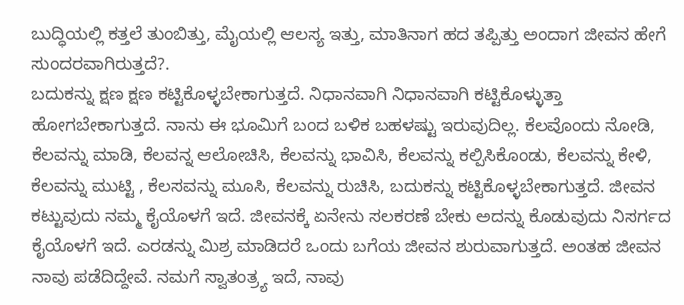ಬುದ್ಧಿಯಲ್ಲಿ ಕತ್ತಲೆ ತುಂಬಿತ್ತು, ಮೈಯಲ್ಲಿ ಆಲಸ್ಯ ಇತ್ತು, ಮಾತಿನಾಗ ಹದ ತಪ್ಪಿತ್ತು ಅಂದಾಗ ಜೀವನ ಹೇಗೆ ಸುಂದರವಾಗಿರುತ್ತದೆ?.
ಬದುಕನ್ನು ಕ್ಷಣ ಕ್ಷಣ ಕಟ್ಟಿಕೊಳ್ಳಬೇಕಾಗುತ್ತದೆ. ನಿಧಾನವಾಗಿ ನಿಧಾನವಾಗಿ ಕಟ್ಟಿಕೊಳ್ಳುತ್ತಾ ಹೋಗಬೇಕಾಗುತ್ತದೆ. ನಾನು ಈ ಭೂಮಿಗೆ ಬಂದ ಬಳಿಕ ಬಹಳಷ್ಟು ಇರುವುದಿಲ್ಲ. ಕೆಲವೊಂದು ನೋಡಿ, ಕೆಲವನ್ನು ಮಾಡಿ, ಕೆಲವನ್ನ ಆಲೋಚಿಸಿ, ಕೆಲವನ್ನು ಭಾವಿಸಿ, ಕೆಲವನ್ನು ಕಲ್ಪಿಸಿಕೊಂಡು, ಕೆಲವನ್ನು ಕೇಳಿ, ಕೆಲವನ್ನು ಮುಟ್ಟಿ , ಕೆಲಸವನ್ನು ಮೂಸಿ, ಕೆಲವನ್ನು ರುಚಿಸಿ, ಬದುಕನ್ನು ಕಟ್ಟಿಕೊಳ್ಳಬೇಕಾಗುತ್ತದೆ. ಜೀವನ ಕಟ್ಟುವುದು ನಮ್ಮ ಕೈಯೊಳಗೆ ಇದೆ. ಜೀವನಕ್ಕೆ ಏನೇನು ಸಲಕರಣೆ ಬೇಕು ಅದನ್ನು ಕೊಡುವುದು ನಿಸರ್ಗದ ಕೈಯೊಳಗೆ ಇದೆ. ಎರಡನ್ನು ಮಿಶ್ರ ಮಾಡಿದರೆ ಒಂದು ಬಗೆಯ ಜೀವನ ಶುರುವಾಗುತ್ತದೆ. ಅಂತಹ ಜೀವನ ನಾವು ಪಡೆದಿದ್ದೇವೆ. ನಮಗೆ ಸ್ವಾತಂತ್ರ್ಯ ಇದೆ, ನಾವು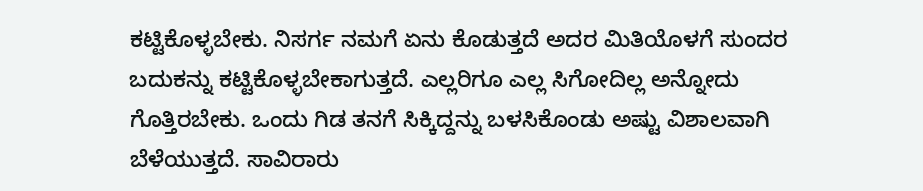ಕಟ್ಟಿಕೊಳ್ಳಬೇಕು. ನಿಸರ್ಗ ನಮಗೆ ಏನು ಕೊಡುತ್ತದೆ ಅದರ ಮಿತಿಯೊಳಗೆ ಸುಂದರ ಬದುಕನ್ನು ಕಟ್ಟಿಕೊಳ್ಳಬೇಕಾಗುತ್ತದೆ. ಎಲ್ಲರಿಗೂ ಎಲ್ಲ ಸಿಗೋದಿಲ್ಲ ಅನ್ನೋದು ಗೊತ್ತಿರಬೇಕು. ಒಂದು ಗಿಡ ತನಗೆ ಸಿಕ್ಕಿದ್ದನ್ನು ಬಳಸಿಕೊಂಡು ಅಷ್ಟು ವಿಶಾಲವಾಗಿ ಬೆಳೆಯುತ್ತದೆ. ಸಾವಿರಾರು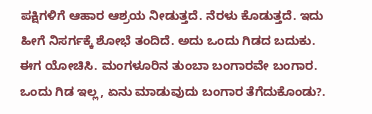ಪಕ್ಷಿಗಳಿಗೆ ಆಹಾರ ಆಶ್ರಯ ನೀಡುತ್ತದೆ. ನೆರಳು ಕೊಡುತ್ತದೆ. ಇದು ಹೀಗೆ ನಿಸರ್ಗಕ್ಕೆ ಶೋಭೆ ತಂದಿದೆ. ಅದು ಒಂದು ಗಿಡದ ಬದುಕು.
ಈಗ ಯೋಚಿಸಿ. ಮಂಗಳೂರಿನ ತುಂಬಾ ಬಂಗಾರವೇ ಬಂಗಾರ. ಒಂದು ಗಿಡ ಇಲ್ಲ, ಏನು ಮಾಡುವುದು ಬಂಗಾರ ತೆಗೆದುಕೊಂಡು?.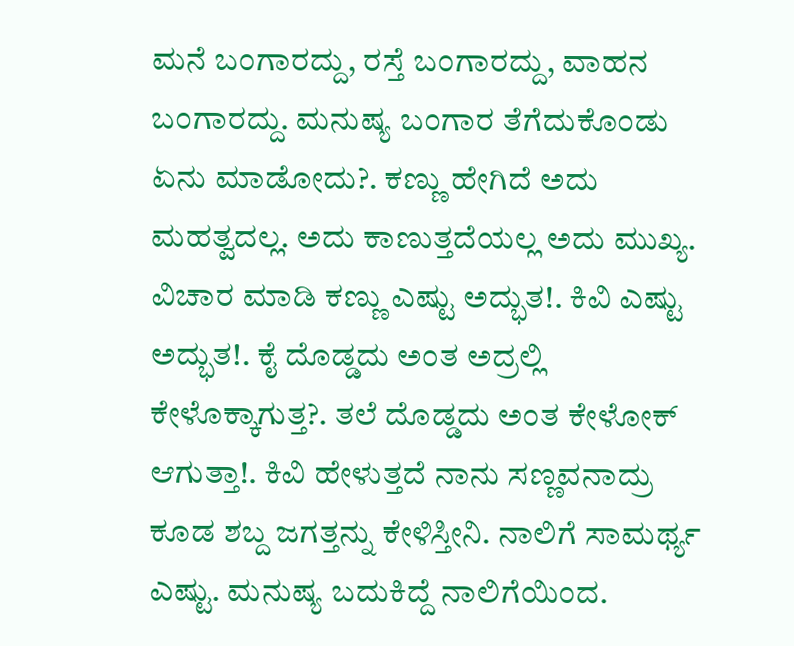ಮನೆ ಬಂಗಾರದ್ದು, ರಸ್ತೆ ಬಂಗಾರದ್ದು, ವಾಹನ ಬಂಗಾರದ್ದು. ಮನುಷ್ಯ ಬಂಗಾರ ತೆಗೆದುಕೊಂಡು ಏನು ಮಾಡೋದು?. ಕಣ್ಣು ಹೇಗಿದೆ ಅದು ಮಹತ್ವದಲ್ಲ. ಅದು ಕಾಣುತ್ತದೆಯಲ್ಲ ಅದು ಮುಖ್ಯ. ವಿಚಾರ ಮಾಡಿ ಕಣ್ಣು ಎಷ್ಟು ಅದ್ಭುತ!. ಕಿವಿ ಎಷ್ಟು ಅದ್ಭುತ!. ಕೈ ದೊಡ್ಡದು ಅಂತ ಅದ್ರಲ್ಲಿ ಕೇಳೊಕ್ಕಾಗುತ್ತ?. ತಲೆ ದೊಡ್ಡದು ಅಂತ ಕೇಳೋಕ್ ಆಗುತ್ತಾ!. ಕಿವಿ ಹೇಳುತ್ತದೆ ನಾನು ಸಣ್ಣವನಾದ್ರು ಕೂಡ ಶಬ್ದ ಜಗತ್ತನ್ನು ಕೇಳಿಸ್ತೀನಿ. ನಾಲಿಗೆ ಸಾಮರ್ಥ್ಯ ಎಷ್ಟು. ಮನುಷ್ಯ ಬದುಕಿದ್ದೆ ನಾಲಿಗೆಯಿಂದ.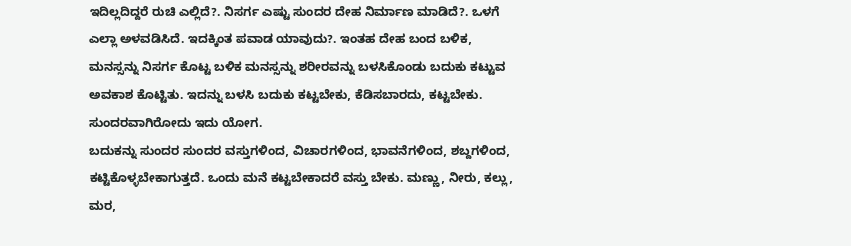ಇದಿಲ್ಲದಿದ್ದರೆ ರುಚಿ ಎಲ್ಲಿದೆ?. ನಿಸರ್ಗ ಎಷ್ಟು ಸುಂದರ ದೇಹ ನಿರ್ಮಾಣ ಮಾಡಿದೆ?. ಒಳಗೆ ಎಲ್ಲಾ ಅಳವಡಿಸಿದೆ. ಇದಕ್ಕಿಂತ ಪವಾಡ ಯಾವುದು?. ಇಂತಹ ದೇಹ ಬಂದ ಬಳಿಕ, ಮನಸ್ಸನ್ನು ನಿಸರ್ಗ ಕೊಟ್ಟ ಬಳಿಕ ಮನಸ್ಸನ್ನು ಶರೀರವನ್ನು ಬಳಸಿಕೊಂಡು ಬದುಕು ಕಟ್ಟುವ ಅವಕಾಶ ಕೊಟ್ಟಿತು. ಇದನ್ನು ಬಳಸಿ ಬದುಕು ಕಟ್ಟಬೇಕು, ಕೆಡಿಸಬಾರದು, ಕಟ್ಟಬೇಕು. ಸುಂದರವಾಗಿರೋದು ಇದು ಯೋಗ.
ಬದುಕನ್ನು ಸುಂದರ ಸುಂದರ ವಸ್ತುಗಳಿಂದ, ವಿಚಾರಗಳಿಂದ, ಭಾವನೆಗಳಿಂದ, ಶಬ್ದಗಳಿಂದ, ಕಟ್ಟಿಕೊಳ್ಳಬೇಕಾಗುತ್ತದೆ. ಒಂದು ಮನೆ ಕಟ್ಟಬೇಕಾದರೆ ವಸ್ತು ಬೇಕು. ಮಣ್ಣು, ನೀರು, ಕಲ್ಲು, ಮರ,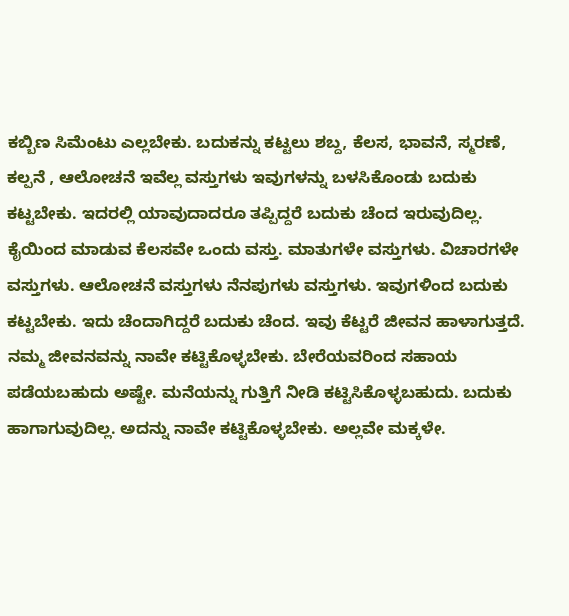ಕಬ್ಬಿಣ ಸಿಮೆಂಟು ಎಲ್ಲಬೇಕು. ಬದುಕನ್ನು ಕಟ್ಟಲು ಶಬ್ದ, ಕೆಲಸ, ಭಾವನೆ, ಸ್ಮರಣೆ, ಕಲ್ಪನೆ , ಆಲೋಚನೆ ಇವೆಲ್ಲ ವಸ್ತುಗಳು ಇವುಗಳನ್ನು ಬಳಸಿಕೊಂಡು ಬದುಕು ಕಟ್ಟಬೇಕು. ಇದರಲ್ಲಿ ಯಾವುದಾದರೂ ತಪ್ಪಿದ್ದರೆ ಬದುಕು ಚೆಂದ ಇರುವುದಿಲ್ಲ. ಕೈಯಿಂದ ಮಾಡುವ ಕೆಲಸವೇ ಒಂದು ವಸ್ತು. ಮಾತುಗಳೇ ವಸ್ತುಗಳು. ವಿಚಾರಗಳೇ ವಸ್ತುಗಳು. ಆಲೋಚನೆ ವಸ್ತುಗಳು ನೆನಪುಗಳು ವಸ್ತುಗಳು. ಇವುಗಳಿಂದ ಬದುಕು ಕಟ್ಟಬೇಕು. ಇದು ಚೆಂದಾಗಿದ್ದರೆ ಬದುಕು ಚೆಂದ. ಇವು ಕೆಟ್ಟರೆ ಜೀವನ ಹಾಳಾಗುತ್ತದೆ. ನಮ್ಮ ಜೀವನವನ್ನು ನಾವೇ ಕಟ್ಟಿಕೊಳ್ಳಬೇಕು. ಬೇರೆಯವರಿಂದ ಸಹಾಯ ಪಡೆಯಬಹುದು ಅಷ್ಟೇ. ಮನೆಯನ್ನು ಗುತ್ತಿಗೆ ನೀಡಿ ಕಟ್ಟಿಸಿಕೊಳ್ಳಬಹುದು. ಬದುಕು ಹಾಗಾಗುವುದಿಲ್ಲ. ಅದನ್ನು ನಾವೇ ಕಟ್ಟಿಕೊಳ್ಳಬೇಕು. ಅಲ್ಲವೇ ಮಕ್ಕಳೇ.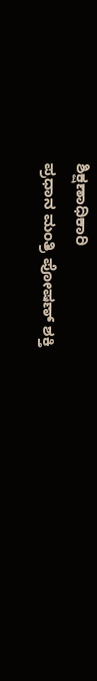ಶಿಕ್ಷಣಾಧಿಕಾರಿ
ಪ್ರಧಾನ ಮಂತ್ರಿ ಪೋಷಣ್ ಶಕ್ತಿ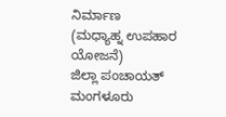ನಿರ್ಮಾಣ
(ಮಧ್ಯಾಹ್ನ ಉಪಹಾರ ಯೋಜನೆ)
ಜಿಲ್ಲಾ ಪಂಚಾಯತ್ ಮಂಗಳೂರು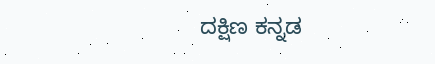ದಕ್ಷಿಣ ಕನ್ನಡ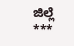ಜಿಲ್ಲೆ
***